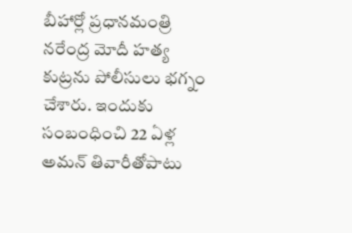బీహార్లో ప్రధానమంత్రి నరేంద్ర మోదీ హత్య కుట్రను పోలీసులు భగ్నం చేశారు. ఇందుకు సంబంధించి 22 ఏళ్ల అమన్ తివారీతోపాటు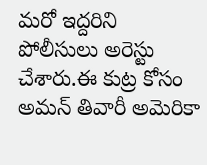మరో ఇద్దరిని పోలీసులు అరెస్టు చేశారు.ఈ కుట్ర కోసం అమన్ తివారీ అమెరికా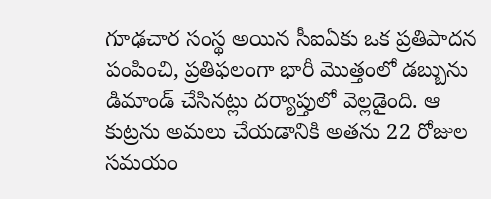గూఢచార సంస్థ అయిన సీఐఏకు ఒక ప్రతిపాదన పంపించి, ప్రతిఫలంగా భారీ మొత్తంలో డబ్బును డిమాండ్ చేసినట్లు దర్యాప్తులో వెల్లడైంది. ఆ కుట్రను అమలు చేయడానికి అతను 22 రోజుల సమయం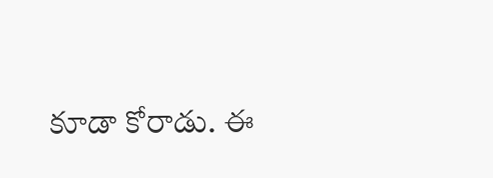కూడా కోరాడు. ఈ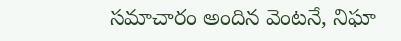సమాచారం అందిన వెంటనే, నిఘా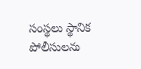సంస్థలు స్థానిక పోలీసులను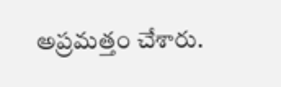అప్రమత్తం చేశారు.